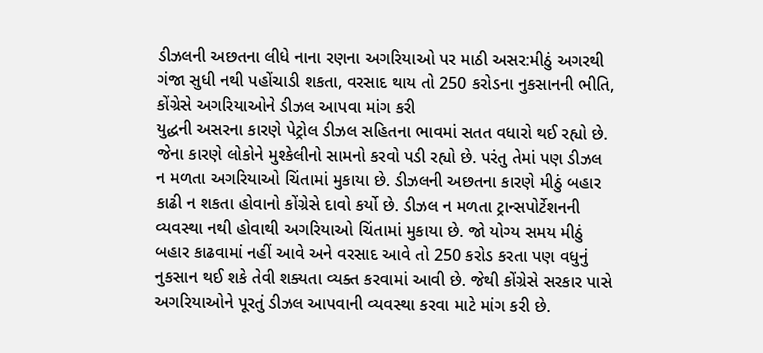ડીઝલની અછતના લીધે નાના રણના અગરિયાઓ પર માઠી અસર:મીઠું અગરથી ગંજા સુધી નથી પહોંચાડી શકતા, વરસાદ થાય તો 250 કરોડના નુકસાનની ભીતિ, કોંગ્રેસે અગરિયાઓને ડીઝલ આપવા માંગ કરી
યુદ્ધની અસરના કારણે પેટ્રોલ ડીઝલ સહિતના ભાવમાં સતત વધારો થઈ રહ્યો છે. જેના કારણે લોકોને મુશ્કેલીનો સામનો કરવો પડી રહ્યો છે. પરંતુ તેમાં પણ ડીઝલ ન મળતા અગરિયાઓ ચિંતામાં મુકાયા છે. ડીઝલની અછતના કારણે મીઠું બહાર કાઢી ન શકતા હોવાનો કોંગ્રેસે દાવો કર્યો છે. ડીઝલ ન મળતા ટ્રાન્સપોર્ટેશનની વ્યવસ્થા નથી હોવાથી અગરિયાઓ ચિંતામાં મુકાયા છે. જો યોગ્ય સમય મીઠું બહાર કાઢવામાં નહીં આવે અને વરસાદ આવે તો 250 કરોડ કરતા પણ વધુનું નુકસાન થઈ શકે તેવી શક્યતા વ્યક્ત કરવામાં આવી છે. જેથી કોંગ્રેસે સરકાર પાસે અગરિયાઓને પૂરતું ડીઝલ આપવાની વ્યવસ્થા કરવા માટે માંગ કરી છે.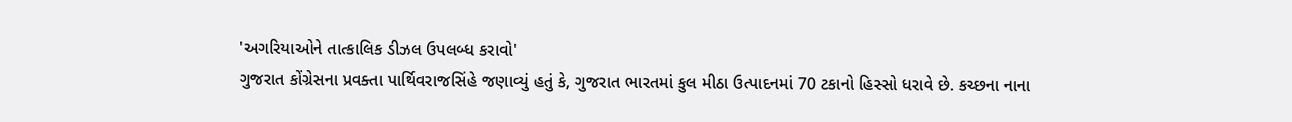'અગરિયાઓને તાત્કાલિક ડીઝલ ઉપલબ્ધ કરાવો'
ગુજરાત કોંગ્રેસના પ્રવક્તા પાર્થિવરાજસિંહે જણાવ્યું હતું કે, ગુજરાત ભારતમાં કુલ મીઠા ઉત્પાદનમાં 70 ટકાનો હિસ્સો ધરાવે છે. કચ્છના નાના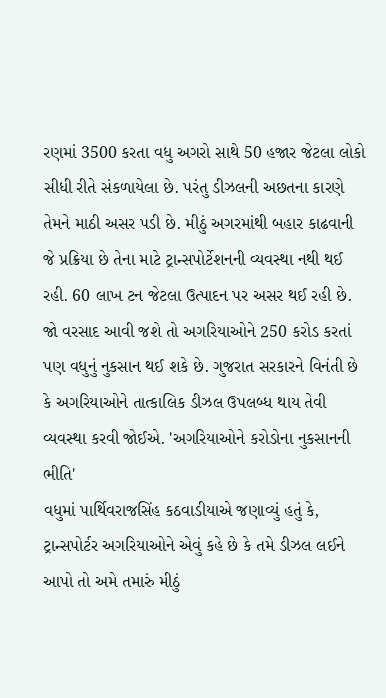રણમાં 3500 કરતા વધુ અગરો સાથે 50 હજાર જેટલા લોકો સીધી રીતે સંકળાયેલા છે. પરંતુ ડીઝલની અછતના કારણે તેમને માઠી અસર પડી છે. મીઠું અગરમાંથી બહાર કાઢવાની જે પ્રક્રિયા છે તેના માટે ટ્રાન્સપોર્ટેશનની વ્યવસ્થા નથી થઈ રહી. 60 લાખ ટન જેટલા ઉત્પાદન પર અસર થઈ રહી છે. જો વરસાદ આવી જશે તો અગરિયાઓને 250 કરોડ કરતાં પણ વધુનું નુકસાન થઈ શકે છે. ગુજરાત સરકારને વિનંતી છે કે અગરિયાઓને તાત્કાલિક ડીઝલ ઉપલબ્ધ થાય તેવી વ્યવસ્થા કરવી જોઈએ. 'અગરિયાઓને કરોડોના નુકસાનની ભીતિ'
વધુમાં પાર્થિવરાજસિંહ કઠવાડીયાએ જણાવ્યું હતું કે, ટ્રાન્સપોર્ટર અગરિયાઓને એવું કહે છે કે તમે ડીઝલ લઈને આપો તો અમે તમારું મીઠું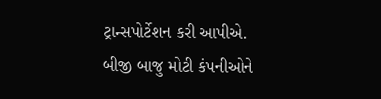ટ્રાન્સપોર્ટેશન કરી આપીએ. બીજી બાજુ મોટી કંપનીઓને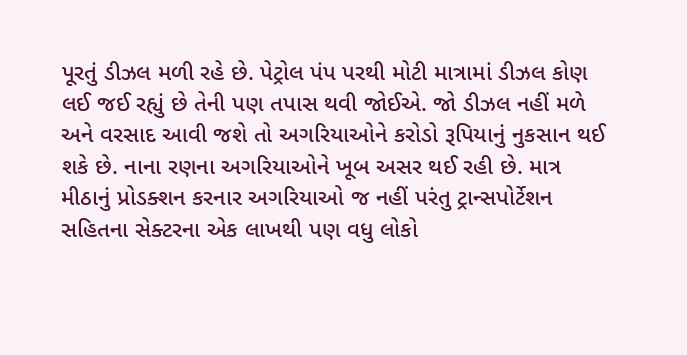પૂરતું ડીઝલ મળી રહે છે. પેટ્રોલ પંપ પરથી મોટી માત્રામાં ડીઝલ કોણ લઈ જઈ રહ્યું છે તેની પણ તપાસ થવી જોઈએ. જો ડીઝલ નહીં મળે અને વરસાદ આવી જશે તો અગરિયાઓને કરોડો રૂપિયાનું નુકસાન થઈ શકે છે. નાના રણના અગરિયાઓને ખૂબ અસર થઈ રહી છે. માત્ર મીઠાનું પ્રોડક્શન કરનાર અગરિયાઓ જ નહીં પરંતુ ટ્રાન્સપોર્ટેશન સહિતના સેક્ટરના એક લાખથી પણ વધુ લોકો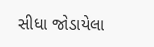સીધા જોડાયેલા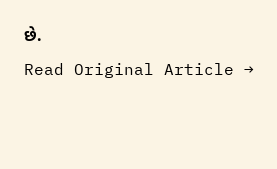છે.
Read Original Article →